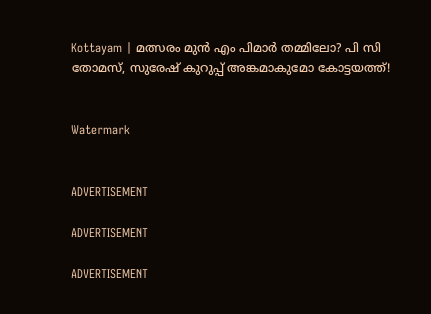Kottayam | മത്സരം മുൻ എം പിമാർ തമ്മിലോ? പി സി തോമസ്, സുരേഷ് കുറുപ്പ് അങ്കമാകുമോ കോട്ടയത്ത്!


Watermark


ADVERTISEMENT

ADVERTISEMENT

ADVERTISEMENT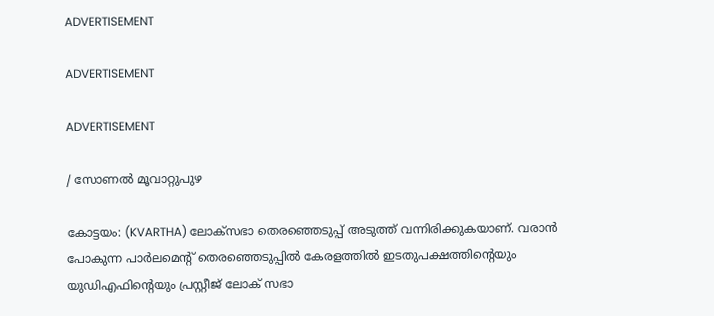ADVERTISEMENT

ADVERTISEMENT

ADVERTISEMENT

/ സോണൽ മൂവാറ്റുപുഴ

കോട്ടയം: (KVARTHA) ലോക്സഭാ തെരഞ്ഞെടുപ്പ് അടുത്ത് വന്നിരിക്കുകയാണ്. വരാൻ പോകുന്ന പാർലമെൻ്റ് തെരഞ്ഞെടുപ്പിൽ കേരളത്തിൽ ഇടതുപക്ഷത്തിൻ്റെയും യുഡിഎഫിൻ്റെയും പ്രസ്റ്റീജ് ലോക് സഭാ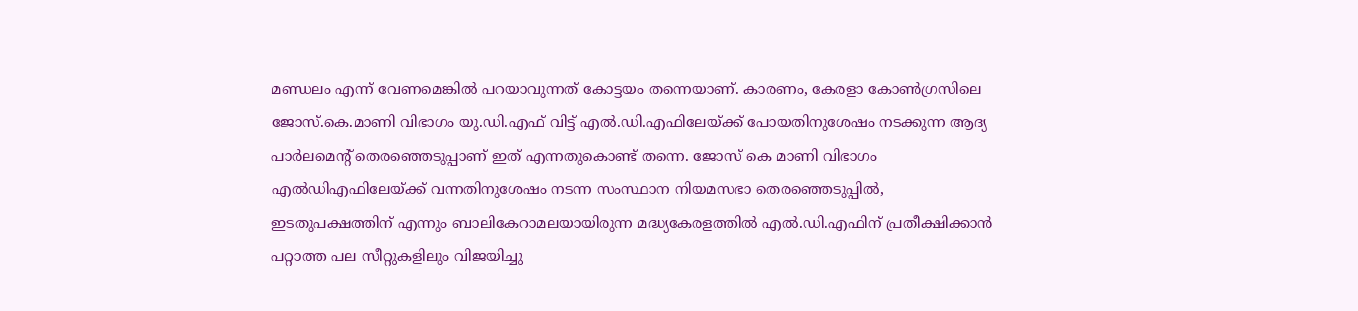മണ്ഡലം എന്ന് വേണമെങ്കിൽ പറയാവുന്നത് കോട്ടയം തന്നെയാണ്. കാരണം, കേരളാ കോൺഗ്രസിലെ ജോസ്.കെ.മാണി വിഭാഗം യു.ഡി.എഫ് വിട്ട് എൽ.ഡി.എഫിലേയ്ക്ക് പോയതിനുശേഷം നടക്കുന്ന ആദ്യ പാർലമെൻ്റ് തെരഞ്ഞെടുപ്പാണ് ഇത് എന്നതുകൊണ്ട് തന്നെ. ജോസ് കെ മാണി വിഭാഗം
എൽഡിഎഫിലേയ്ക്ക് വന്നതിനുശേഷം നടന്ന സംസ്ഥാന നിയമസഭാ തെരഞ്ഞെടുപ്പിൽ, ഇടതുപക്ഷത്തിന് എന്നും ബാലികേറാമലയായിരുന്ന മദ്ധ്യകേരളത്തിൽ എൽ.ഡി.എഫിന് പ്രതീക്ഷിക്കാൻ പറ്റാത്ത പല സീറ്റുകളിലും വിജയിച്ചു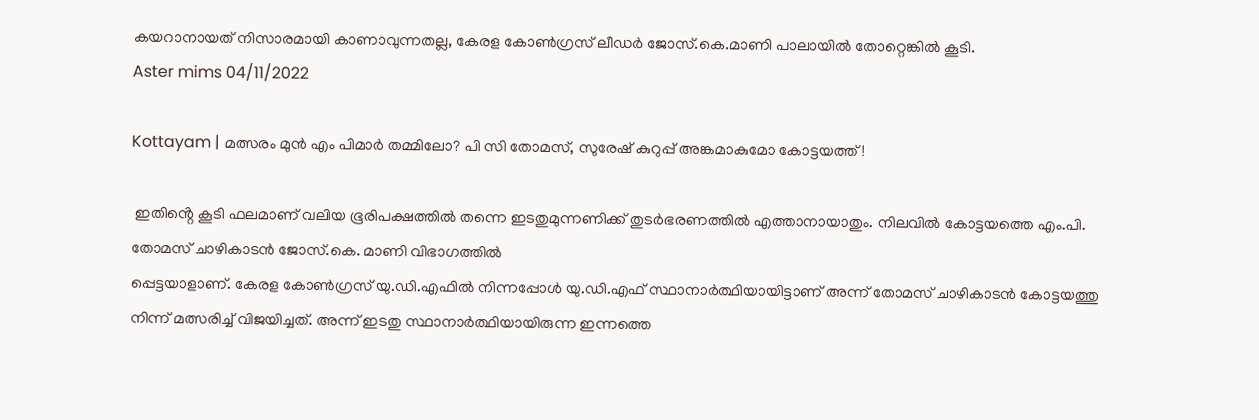കയറാനായത് നിസാരമായി കാണാവുന്നതല്ല, കേരള കോൺഗ്രസ് ലീഡർ ജോസ്.കെ.മാണി പാലായിൽ തോറ്റെങ്കിൽ കൂടി.
Aster mims 04/11/2022

Kottayam | മത്സരം മുൻ എം പിമാർ തമ്മിലോ? പി സി തോമസ്, സുരേഷ് കുറുപ്പ് അങ്കമാകുമോ കോട്ടയത്ത്!

 ഇതിൻ്റെ കൂടി ഫലമാണ് വലിയ ഭൂരിപക്ഷത്തിൽ തന്നെ ഇടതുമുന്നണിക്ക് തുടർഭരണത്തിൽ എത്താനായാതും. നിലവിൽ കോട്ടയത്തെ എം.പി. തോമസ് ചാഴികാടൻ ജോസ്.കെ. മാണി വിഭാഗത്തിൽ
പ്പെട്ടയാളാണ്. കേരള കോൺഗ്രസ് യു.ഡി.എഫിൽ നിന്നപ്പോൾ യു.ഡി.എഫ് സ്ഥാനാർത്ഥിയായിട്ടാണ് അന്ന് തോമസ് ചാഴികാടൻ കോട്ടയത്തു നിന്ന് മത്സരിച്ച് വിജയിച്ചത്. അന്ന് ഇടതു സ്ഥാനാർത്ഥിയായിരുന്ന ഇന്നത്തെ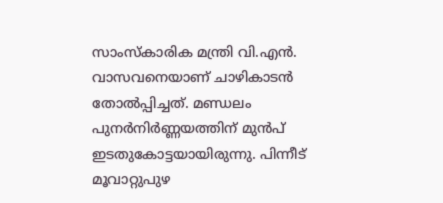സാംസ്‌കാരിക മന്ത്രി വി.എൻ. വാസവനെയാണ് ചാഴികാടൻ തോൽപ്പിച്ചത്. മണ്ഡലം പുനർനിർണ്ണയത്തിന് മുൻപ് ഇടതുകോട്ടയായിരുന്നു. പിന്നീട് മൂവാറ്റുപുഴ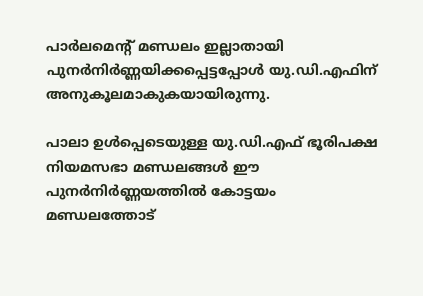പാർലമെൻ്റ് മണ്ഡലം ഇല്ലാതായി പുനർനിർണ്ണയിക്കപ്പെട്ടപ്പോൾ യു.ഡി.എഫിന് അനുകൂലമാകുകയായിരുന്നു.

പാലാ ഉൾപ്പെടെയുള്ള യു.ഡി.എഫ് ഭൂരിപക്ഷ നിയമസഭാ മണ്ഡലങ്ങൾ ഈ പുനർനിർണ്ണയത്തിൽ കോട്ടയം മണ്ഡലത്തോട്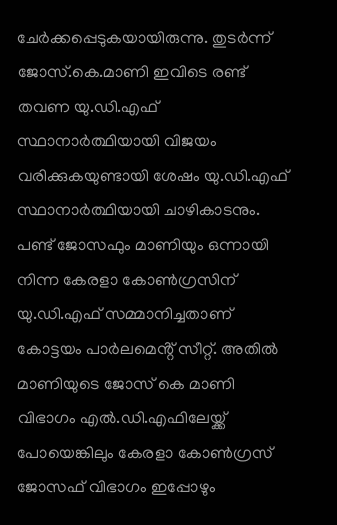ചേർക്കപ്പെടുകയായിരുന്നു. തുടർന്ന് ജോസ്.കെ.മാണി ഇവിടെ രണ്ട് തവണ യു.ഡി.എഫ് സ്ഥാനാർത്ഥിയായി വിജയം വരിക്കുകയുണ്ടായി ശേഷം യു.ഡി.എഫ് സ്ഥാനാർത്ഥിയായി ചാഴികാടനും. പണ്ട് ജോസഫും മാണിയും ഒന്നായി നിന്ന കേരളാ കോൺഗ്രസിന് യു.ഡി.എഫ് സമ്മാനിച്ചതാണ് കോട്ടയം പാർലമെൻ്റ് സീറ്റ്. അതിൽ മാണിയുടെ ജോസ് കെ മാണി വിഭാഗം എൽ.ഡി.എഫിലേയ്ക്ക് പോയെങ്കിലും കേരളാ കോൺഗ്രസ് ജോസഫ് വിഭാഗം ഇപ്പോഴും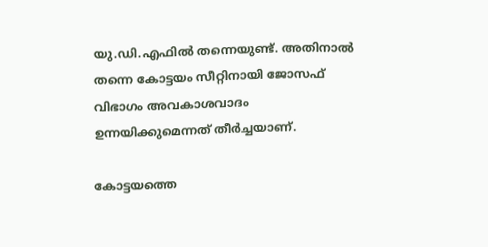യു.ഡി.എഫിൽ തന്നെയുണ്ട്. അതിനാൽ തന്നെ കോട്ടയം സീറ്റിനായി ജോസഫ് വിഭാഗം അവകാശവാദം ഉന്നയിക്കുമെന്നത് തീർച്ചയാണ്.

കോട്ടയത്തെ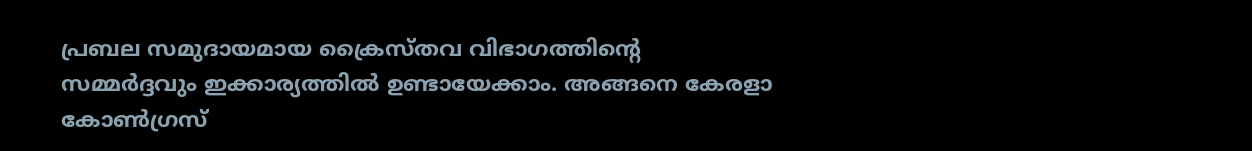പ്രബല സമുദായമായ ക്രൈസ്തവ വിഭാഗത്തിൻ്റെ സമ്മർദ്ദവും ഇക്കാര്യത്തിൽ ഉണ്ടായേക്കാം. അങ്ങനെ കേരളാ കോൺഗ്രസ്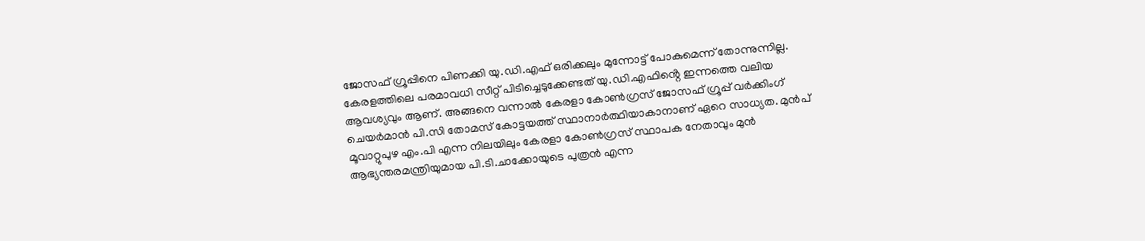ജോസഫ് ഗ്രൂപ്പിനെ പിണക്കി യു.ഡി.എഫ് ഒരിക്കലും മുന്നോട്ട് പോകുമെന്ന് തോന്നുന്നില്ല. കേരളത്തിലെ പരമാവധി സീറ്റ് പിടിച്ചെടുക്കേണ്ടത് യു.ഡി.എഫിൻ്റെ ഇന്നത്തെ വലിയ
ആവശ്യവും ആണ്. അങ്ങനെ വന്നാൽ കേരളാ കോൺഗ്രസ് ജോസഫ് ഗ്രൂപ്പ് വർക്കിംഗ് ചെയർമാൻ പി.സി തോമസ് കോട്ടയത്ത് സ്ഥാനാർത്ഥിയാകാനാണ് ഏറെ സാധ്യത. മുൻപ് മൂവാറ്റുപുഴ എം.പി എന്ന നിലയിലും കേരളാ കോൺഗ്രസ് സ്ഥാപക നേതാവും മുൻ ആഭ്യന്തരമന്ത്രിയുമായ പി.ടി.ചാക്കോയുടെ പുത്രൻ എന്ന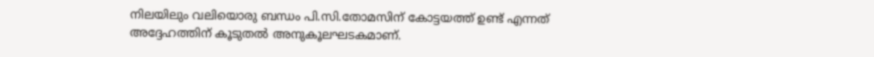നിലയിലും വലിയൊരു ബന്ധം പി.സി.തോമസിന് കോട്ടയത്ത് ഉണ്ട് എന്നത് അദ്ദേഹത്തിന് കൂടുതൽ അനുകൂലഘടകമാണ്.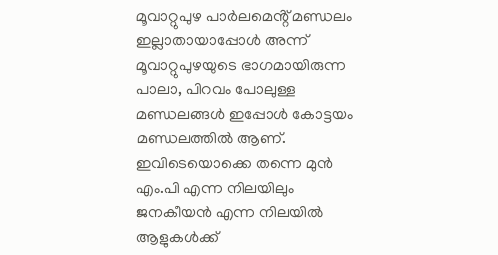മൂവാറ്റുപുഴ പാർലമെൻ്റ് മണ്ഡലം ഇല്ലാതായാപ്പോൾ അന്ന് മൂവാറ്റുപുഴയുടെ ഭാഗമായിരുന്ന പാലാ, പിറവം പോലുള്ള മണ്ഡലങ്ങൾ ഇപ്പോൾ കോട്ടയം മണ്ഡലത്തിൽ ആണ്. ഇവിടെയൊക്കെ തന്നെ മുൻ എം.പി എന്ന നിലയിലും ജനകീയൻ എന്ന നിലയിൽ ആളുകൾക്ക്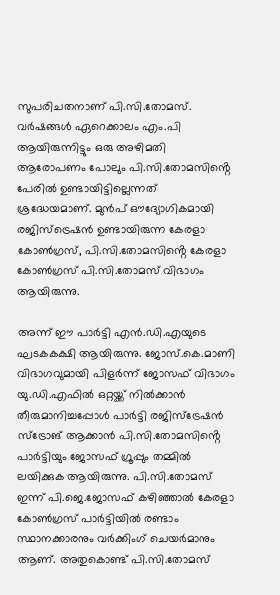സുപരിചതനാണ് പി.സി.തോമസ്. വർഷങ്ങൾ ഏറെക്കാലം എം.പി ആയിരുന്നിട്ടും ഒരു അഴിമതി ആരോപണം പോലും പി.സി.തോമസിൻ്റെ പേരിൽ ഉണ്ടായിട്ടില്ലെന്നത് ശ്രദ്ധേയമാണ്. മുൻപ് ഔദ്യോഗികമായി രജിസ്ട്രെഷൻ ഉണ്ടായിരുന്ന കേരളാ കോൺഗ്രസ്, പി.സി.തോമസിൻ്റെ കേരളാ കോൺഗ്രസ് പി.സി.തോമസ് വിഭാഗം ആയിരുന്നു.

അന്ന് ഈ പാർട്ടി എൻ.ഡി.എയുടെ ഘടകകക്ഷി ആയിരുന്നു. ജോസ്.കെ.മാണി വിഭാഗവുമായി പിളർന്ന് ജോസഫ് വിഭാഗം യു.ഡി.എഫിൽ ഒറ്റയ്ക്ക് നിൽക്കാൻ തീരുമാനിച്ചപ്പോൾ പാർട്ടി രജിസ്‌ട്രേഷൻ സ്ട്രോങ് ആക്കാൻ പി.സി.തോമസിൻ്റെ പാർട്ടിയും ജോസഫ് ഗ്രൂപ്പും തമ്മിൽ ലയിക്കുക ആയിരുന്നു. പി.സി.തോമസ് ഇന്ന് പി.ജെ.ജോസഫ് കഴിഞ്ഞാൽ കേരളാ കോൺഗ്രസ് പാർട്ടിയിൽ രണ്ടാം സ്ഥാനക്കാരനും വർക്കിംഗ് ചെയർമാനും ആണ്. അതുകൊണ്ട് പി.സി.തോമസ്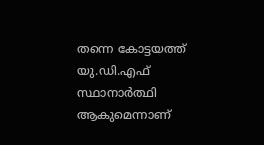തന്നെ കോട്ടയത്ത് യു.ഡി.എഫ് സ്ഥാനാർത്ഥി ആകുമെന്നാണ്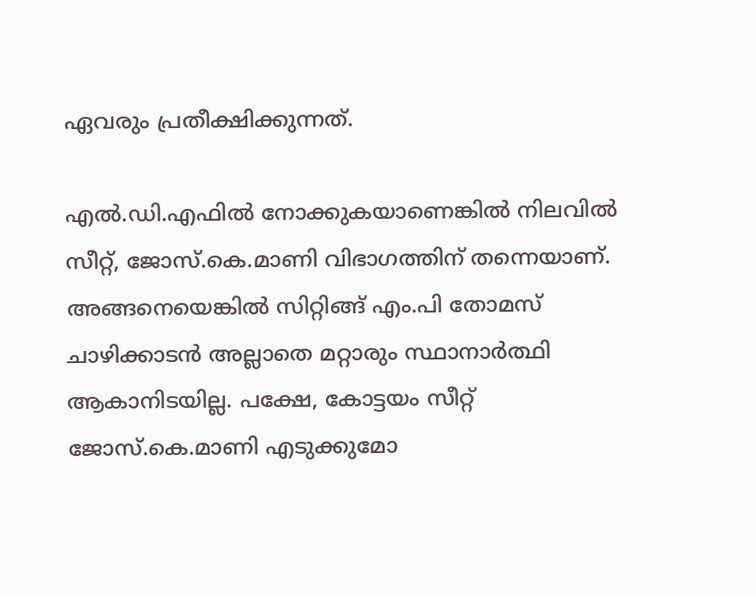ഏവരും പ്രതീക്ഷിക്കുന്നത്.

എൽ.ഡി.എഫിൽ നോക്കുകയാണെങ്കിൽ നിലവിൽ സീറ്റ്, ജോസ്.കെ.മാണി വിഭാഗത്തിന് തന്നെയാണ്. അങ്ങനെയെങ്കിൽ സിറ്റിങ്ങ് എം.പി തോമസ് ചാഴിക്കാടൻ അല്ലാതെ മറ്റാരും സ്ഥാനാർത്ഥി ആകാനിടയില്ല. പക്ഷേ, കോട്ടയം സീറ്റ് ജോസ്.കെ.മാണി എടുക്കുമോ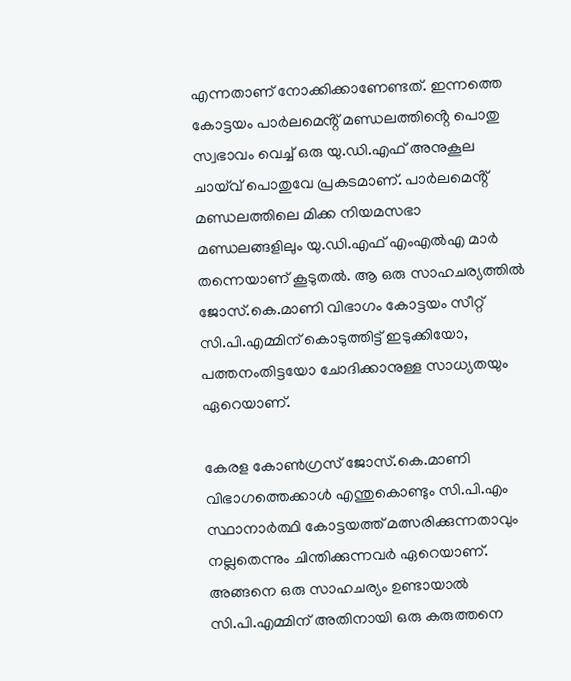എന്നതാണ് നോക്കിക്കാണേണ്ടത്. ഇന്നത്തെ കോട്ടയം പാർലമെൻ്റ് മണ്ഡലത്തിൻ്റെ പൊതു സ്വഭാവം വെച്ച് ഒരു യു.ഡി.എഫ് അനുകൂല ചായ്‌വ് പൊതുവേ പ്രകടമാണ്. പാർലമെൻ്റ് മണ്ഡലത്തിലെ മിക്ക നിയമസഭാ മണ്ഡലങ്ങളിലും യു.ഡി.എഫ് എംഎൽഎ മാർ തന്നെയാണ് കൂടുതൽ. ആ ഒരു സാഹചര്യത്തിൽ ജോസ്.കെ.മാണി വിഭാഗം കോട്ടയം സീറ്റ് സി.പി.എമ്മിന് കൊടുത്തിട്ട് ഇടുക്കിയോ, പത്തനംതിട്ടയോ ചോദിക്കാനുള്ള സാധ്യതയും ഏറെയാണ്.

കേരള കോൺഗ്രസ് ജോസ്.കെ.മാണി വിഭാഗത്തെക്കാൾ എന്തുകൊണ്ടും സി.പി.എം സ്ഥാനാർത്ഥി കോട്ടയത്ത് മത്സരിക്കുന്നതാവും നല്ലതെന്നും ചിന്തിക്കുന്നവർ ഏറെയാണ്. അങ്ങനെ ഒരു സാഹചര്യം ഉണ്ടായാൽ സി.പി.എമ്മിന് അതിനായി ഒരു കരുത്തനെ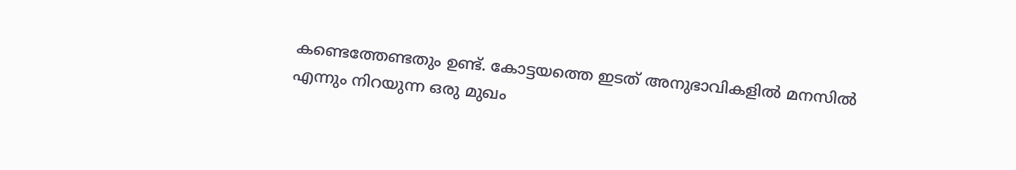കണ്ടെത്തേണ്ടതും ഉണ്ട്. കോട്ടയത്തെ ഇടത് അനുഭാവികളിൽ മനസിൽ എന്നും നിറയുന്ന ഒരു മുഖം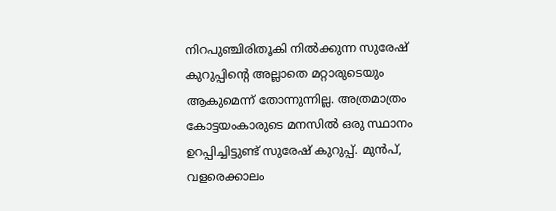നിറപുഞ്ചിരിതൂകി നിൽക്കുന്ന സുരേഷ് കുറുപ്പിൻ്റെ അല്ലാതെ മറ്റാരുടെയും ആകുമെന്ന് തോന്നുന്നില്ല. അത്രമാത്രം കോട്ടയംകാരുടെ മനസിൽ ഒരു സ്ഥാനം ഉറപ്പിച്ചിട്ടുണ്ട് സുരേഷ് കുറുപ്പ്. മുൻപ്, വളരെക്കാലം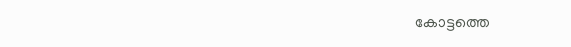കോട്ടത്തെ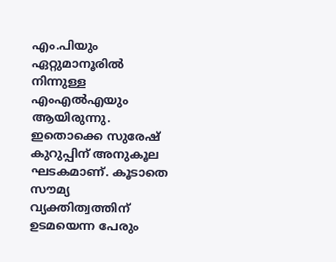എം.പിയും ഏറ്റുമാനൂരിൽ നിന്നുള്ള എംഎൽഎയും ആയിരുന്നു. ഇതൊക്കെ സുരേഷ് കുറുപ്പിന് അനുകൂല ഘടകമാണ്. കൂടാതെ സൗമ്യ വ്യക്തിത്വത്തിന് ഉടമയെന്ന പേരും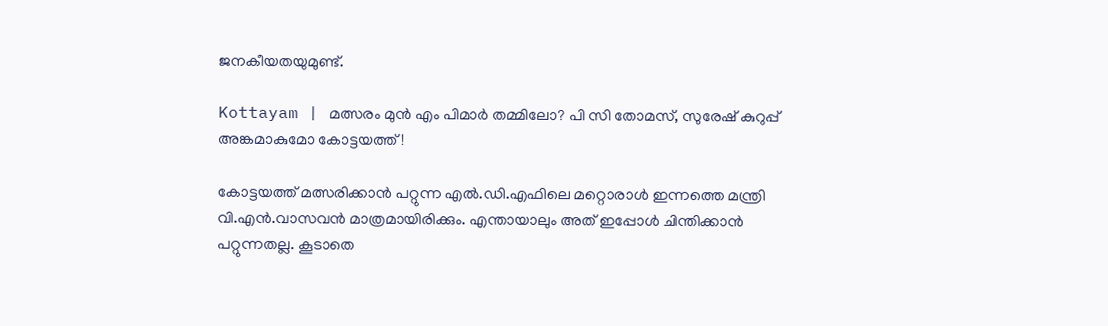ജനകീയതയുമുണ്ട്.

Kottayam | മത്സരം മുൻ എം പിമാർ തമ്മിലോ? പി സി തോമസ്, സുരേഷ് കുറുപ്പ് അങ്കമാകുമോ കോട്ടയത്ത്!

കോട്ടയത്ത് മത്സരിക്കാൻ പറ്റുന്ന എൽ.ഡി.എഫിലെ മറ്റൊരാൾ ഇന്നത്തെ മന്ത്രി വി.എൻ.വാസവൻ മാത്രമായിരിക്കും. എന്തായാലും അത് ഇപ്പോൾ ചിന്തിക്കാൻ പറ്റുന്നതല്ല. കൂടാതെ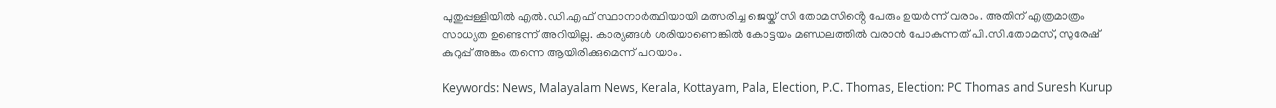പുതുപ്പള്ളിയിൽ എൽ.ഡി.എഫ് സ്ഥാനാർത്ഥിയായി മത്സരിച്ച ജെയ്ക് സി തോമസിൻ്റെ പേരും ഉയർന്ന് വരാം. അതിന് എത്രമാത്രം സാധ്യത ഉണ്ടെന്ന് അറിയില്ല. കാര്യങ്ങൾ ശരിയാണെങ്കിൽ കോട്ടയം മണ്ഡലത്തിൽ വരാൻ പോകുന്നത് പി.സി.തോമസ്, സുരേഷ് കുറുപ്പ് അങ്കം തന്നെ ആയിരിക്കുമെന്ന് പറയാം.

Keywords: News, Malayalam News, Kerala, Kottayam, Pala, Election, P.C. Thomas, Election: PC Thomas and Suresh Kurup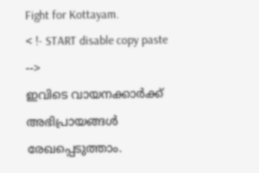Fight for Kottayam.
< !- START disable copy paste -->
ഇവിടെ വായനക്കാർക്ക് അഭിപ്രായങ്ങൾ രേഖപ്പെടുത്താം.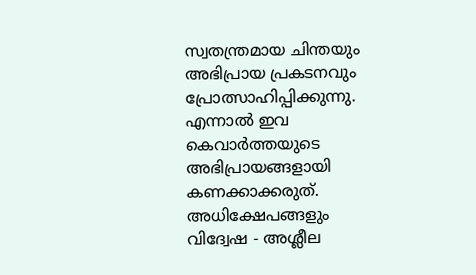സ്വതന്ത്രമായ ചിന്തയും അഭിപ്രായ പ്രകടനവും പ്രോത്സാഹിപ്പിക്കുന്നു. എന്നാൽ ഇവ കെവാർത്തയുടെ അഭിപ്രായങ്ങളായി കണക്കാക്കരുത്. അധിക്ഷേപങ്ങളും വിദ്വേഷ - അശ്ലീല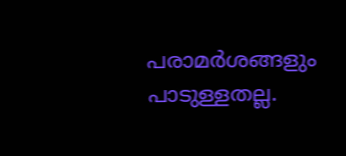പരാമർശങ്ങളും പാടുള്ളതല്ല.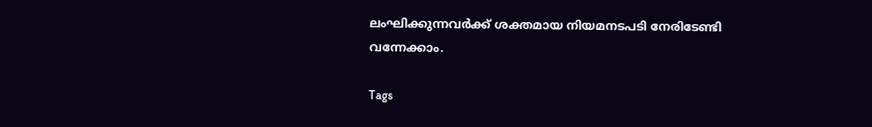ലംഘിക്കുന്നവർക്ക് ശക്തമായ നിയമനടപടി നേരിടേണ്ടി വന്നേക്കാം.

Tags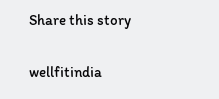Share this story

wellfitindia